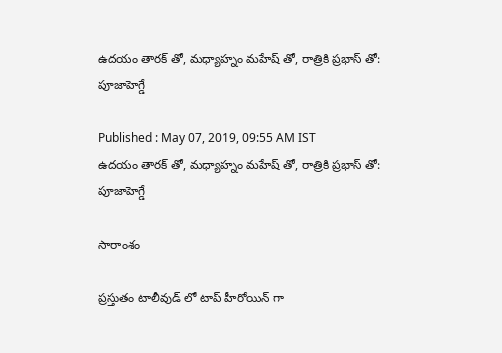ఉదయం తారక్ తో, మధ్యాహ్నం మహేష్ తో, రాత్రికి ప్రభాస్ తో: పూజాహెగ్డే

Published : May 07, 2019, 09:55 AM IST
ఉదయం తారక్ తో, మధ్యాహ్నం మహేష్ తో, రాత్రికి ప్రభాస్ తో: పూజాహెగ్డే

సారాంశం

ప్రస్తుతం టాలీవుడ్ లో టాప్ హీరోయిన్ గా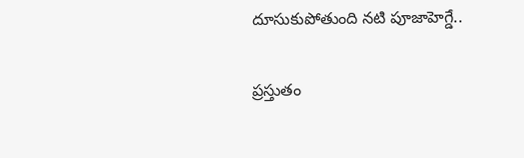దూసుకుపోతుంది నటి పూజాహెగ్డే..

ప్రస్తుతం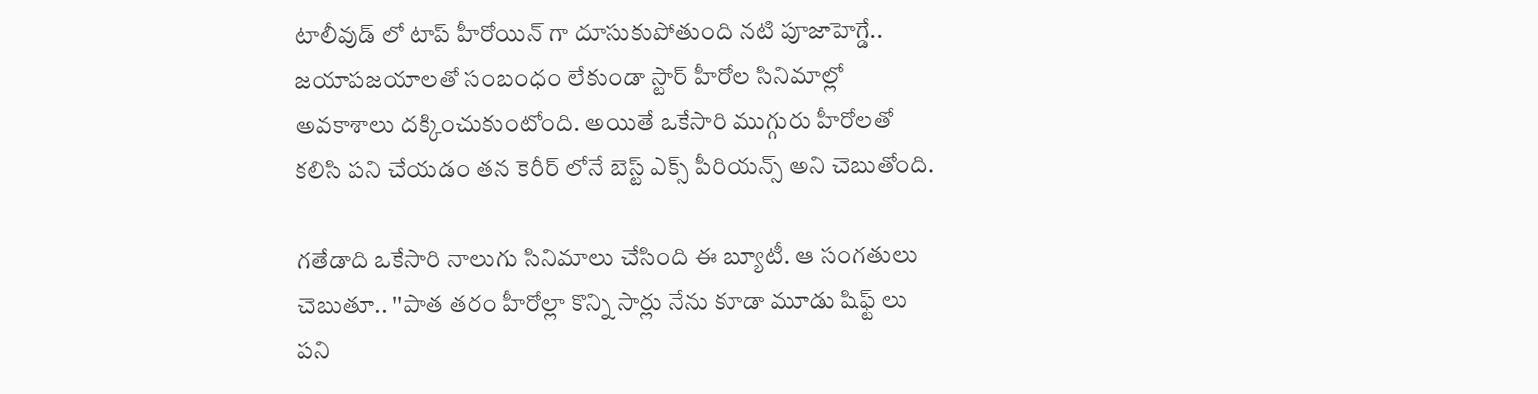టాలీవుడ్ లో టాప్ హీరోయిన్ గా దూసుకుపోతుంది నటి పూజాహెగ్డే.. జయాపజయాలతో సంబంధం లేకుండా స్టార్ హీరోల సినిమాల్లో అవకాశాలు దక్కించుకుంటోంది. అయితే ఒకేసారి ముగ్గురు హీరోలతో కలిసి పని చేయడం తన కెరీర్ లోనే బెస్ట్ ఎక్స్ పీరియన్స్ అని చెబుతోంది.

గతేడాది ఒకేసారి నాలుగు సినిమాలు చేసింది ఈ బ్యూటీ. ఆ సంగతులు చెబుతూ.. ''పాత తరం హీరోల్లా కొన్ని సార్లు నేను కూడా మూడు షిఫ్ట్ లు పని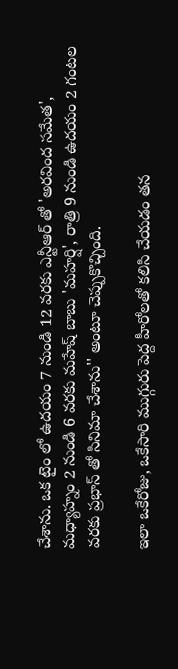చేశాను. ఒక టైం లో ఉదయం 7 నుండి 12 వరకు ఎన్టీఆర్ తో 'అరవింద సమేత', మధ్యాహ్నం 2 నుండి 6 వరకు మహేష్ బాబు 'మహర్షి', రాత్రి 9 నుండి ఉదయం 2 గంటల వరకు ప్రభాస్ తో సినిమా చేశాను'' అంటూ చెప్పుకొచ్చింది.

ఇలా ఒకేరోజు, ఒకేసారి ముగ్గురు పెద్ద హీరోలతో కలిసి చేయడం తన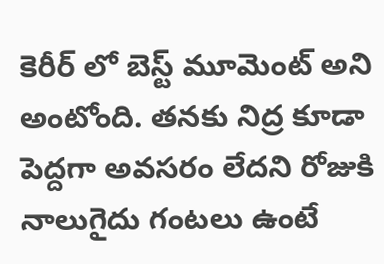కెరీర్ లో బెస్ట్ మూమెంట్ అని అంటోంది. తనకు నిద్ర కూడా పెద్దగా అవసరం లేదని రోజుకి నాలుగైదు గంటలు ఉంటే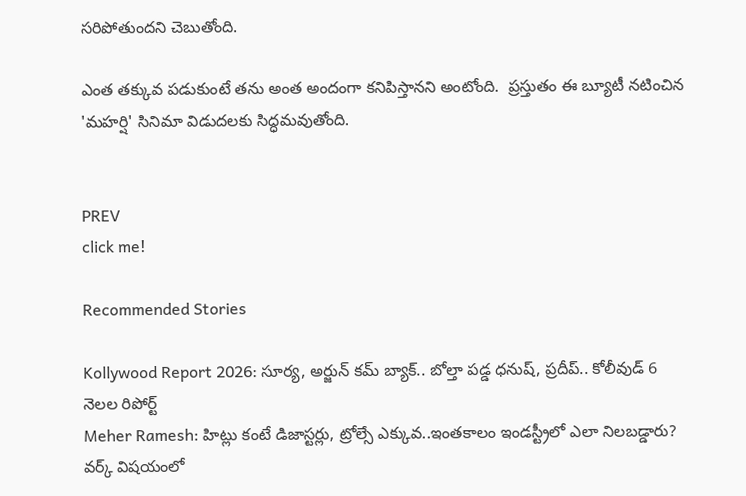సరిపోతుందని చెబుతోంది.

ఎంత తక్కువ పడుకుంటే తను అంత అందంగా కనిపిస్తానని అంటోంది.  ప్రస్తుతం ఈ బ్యూటీ నటించిన 'మహర్షి' సినిమా విడుదలకు సిద్ధమవుతోంది.


PREV
click me!

Recommended Stories

Kollywood Report 2026: సూర్య, అర్జున్‌ కమ్‌ బ్యాక్‌.. బోల్తా పడ్డ ధనుష్, ప్రదీప్.. కోలీవుడ్ 6 నెలల రిపోర్ట్
Meher Ramesh: హిట్లు కంటే డిజాస్టర్లు, ట్రోల్సే ఎక్కువ..ఇంతకాలం ఇండస్ట్రీలో ఎలా నిలబడ్డారు? వర్క్ విషయంలో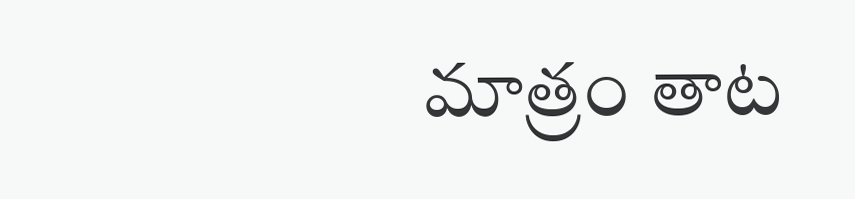మాత్రం తాట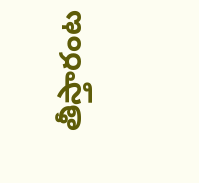తీస్తారంట